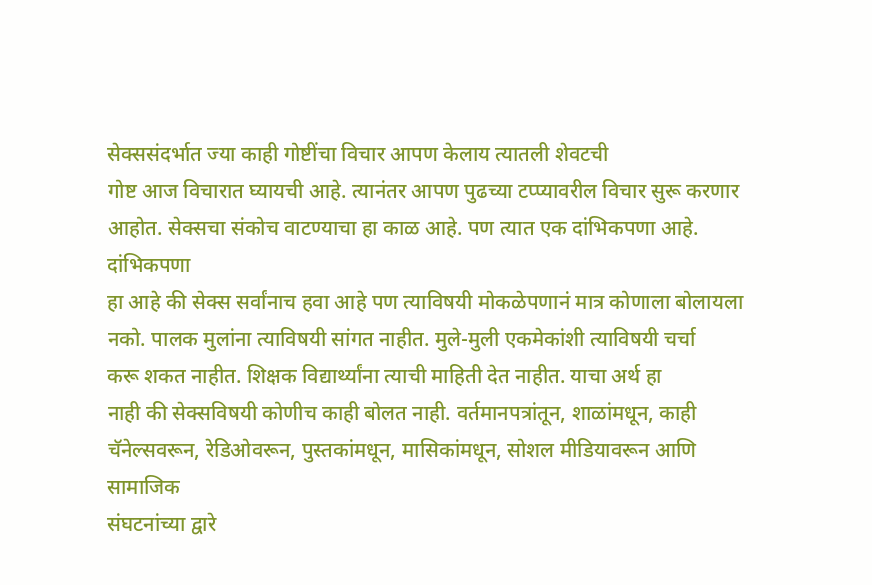सेक्ससंदर्भात ज्या काही गोष्टींचा विचार आपण केलाय त्यातली शेवटची
गोष्ट आज विचारात घ्यायची आहे. त्यानंतर आपण पुढच्या टप्प्यावरील विचार सुरू करणार
आहोत. सेक्सचा संकोच वाटण्याचा हा काळ आहे. पण त्यात एक दांभिकपणा आहे. दांभिकपणा
हा आहे की सेक्स सर्वांनाच हवा आहे पण त्याविषयी मोकळेपणानं मात्र कोणाला बोलायला
नको. पालक मुलांना त्याविषयी सांगत नाहीत. मुले-मुली एकमेकांशी त्याविषयी चर्चा
करू शकत नाहीत. शिक्षक विद्यार्थ्यांना त्याची माहिती देत नाहीत. याचा अर्थ हा
नाही की सेक्सविषयी कोणीच काही बोलत नाही. वर्तमानपत्रांतून, शाळांमधून, काही
चॅनेल्सवरून, रेडिओवरून, पुस्तकांमधून, मासिकांमधून, सोशल मीडियावरून आणि सामाजिक
संघटनांच्या द्वारे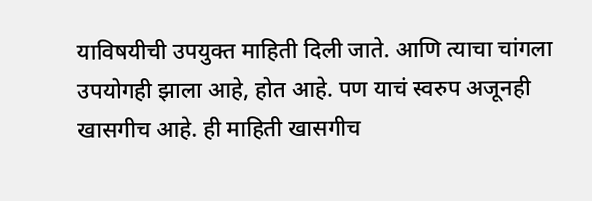याविषयीची उपयुक्त माहिती दिली जाते. आणि त्याचा चांगला
उपयोगही झाला आहे, होत आहे. पण याचं स्वरुप अजूनही खासगीच आहे. ही माहिती खासगीच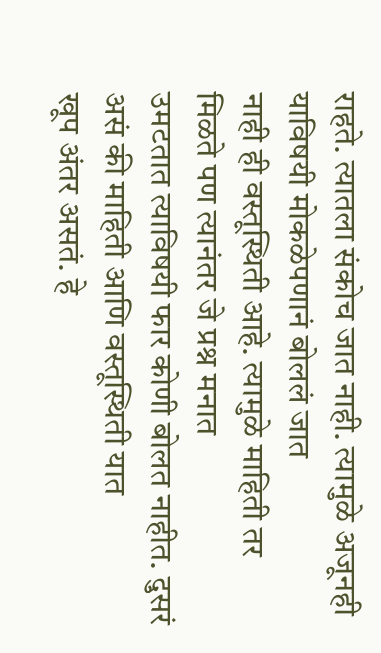राहते. त्यातला संकोच जात नाही. त्यामुळे अजूनही याविषयी मोकळेपणानं बोललं जात
नाही ही वस्तूस्थिती आहे. त्यामुळे माहिती तर मिळते पण त्यानंतर जे प्रश्न मनात
उमटतात त्याविषयी फार कोणी बोलत नाहीत. दुसरं असं की माहिती आणि वस्तूस्थिती यात
खूप अंतर असतं. हे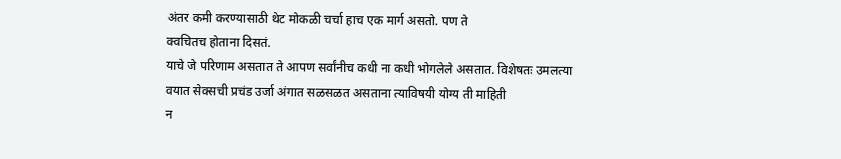अंतर कमी करण्यासाठी थेट मोकळी चर्चा हाच एक मार्ग असतो. पण ते
क्वचितच होताना दिसतं.
याचे जे परिणाम असतात ते आपण सर्वांनीच कधी ना कधी भोगलेले असतात. विशेषतः उमलत्या वयात सेक्सची प्रचंड उर्जा अंगात सळसळत असताना त्याविषयी योग्य ती माहिती
न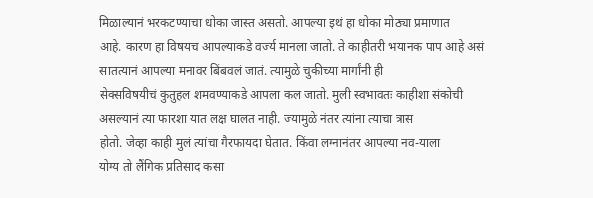मिळाल्यानं भरकटण्याचा धोका जास्त असतो. आपल्या इथं हा धोका मोठ्या प्रमाणात
आहे. कारण हा विषयच आपल्याकडे वर्ज्य मानला जातो. ते काहीतरी भयानक पाप आहे असं
सातत्यानं आपल्या मनावर बिंबवलं जातं. त्यामुळे चुकीच्या मार्गांनी ही
सेक्सविषयीचं कुतुहल शमवण्याकडे आपला कल जातो. मुली स्वभावतः काहीशा संकोची
असल्यानं त्या फारशा यात लक्ष घालत नाही. ज्यामुळे नंतर त्यांना त्याचा त्रास
होतो. जेव्हा काही मुलं त्यांचा गैरफायदा घेतात. किंवा लग्नानंतर आपल्या नव-याला
योग्य तो लैंगिक प्रतिसाद कसा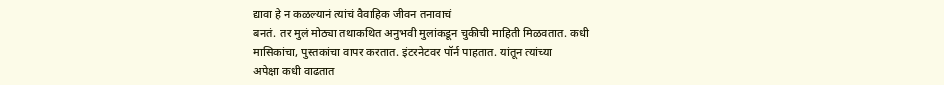द्यावा हे न कळल्यानं त्यांचं वैवाहिक जीवन तनावाचं
बनतं. तर मुलं मोठ्या तथाकथित अनुभवी मुलांकडून चुकीची माहिती मिळवतात. कधी
मासिकांचा, पुस्तकांचा वापर करतात. इंटरनेटवर पॉर्न पाहतात. यांतून त्यांच्या
अपेक्षा कधी वाढतात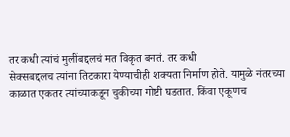तर कधी त्यांचं मुलींबद्दलचं मत विकृत बनतं. तर कधी
सेक्सबद्दलच त्यांना तिटकारा येण्याचीही शक्यता निर्माण होते. यामुळे नंतरच्या
काळात एकतर त्यांच्याकडून चुकीच्या गोष्टी घडतात. किंवा एकूणच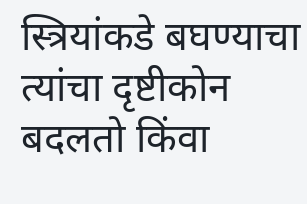स्त्रियांकडे बघण्याचा
त्यांचा दृष्टीकोन बदलतो किंवा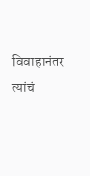विवाहानंतर त्यांचं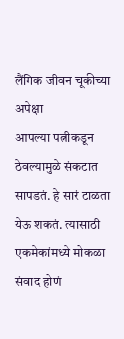लैंगिक जीवन चूकीच्या अपेक्षा
आपल्या पत्नीकडून ठेवल्यामुळे संकटात सापडतं. हे सारं टाळता येऊ शकतं. त्यासाठी
एकमेकांमध्ये मोकळा संवाद होणं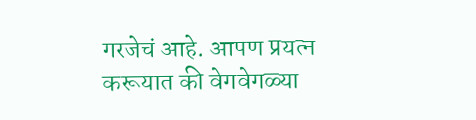गरजेचं आहे. आपण प्रयत्न करूयात की वेगवेगळ्या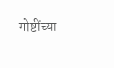गोष्टींच्या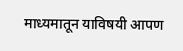माध्यमातून याविषयी आपण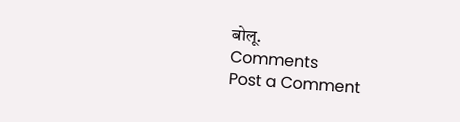बोलू.
Comments
Post a Comment